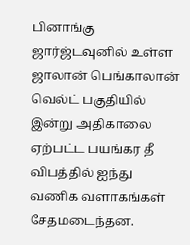பினாங்கு ஜார்ஜ்டவுனில் உள்ள ஜாலான் பெங்காலான் வெல்ட் பகுதியில் இன்று அதிகாலை ஏற்பட்ட பயங்கர தீ விபத்தில் ஐந்து வணிக வளாகங்கள் சேதமடைந்தன.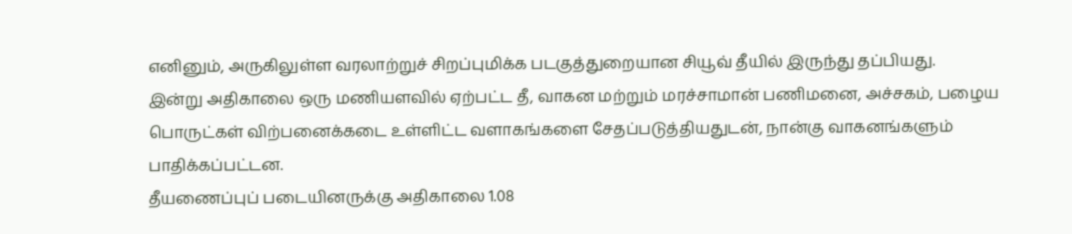எனினும், அருகிலுள்ள வரலாற்றுச் சிறப்புமிக்க படகுத்துறையான சியூவ் தீயில் இருந்து தப்பியது.
இன்று அதிகாலை ஒரு மணியளவில் ஏற்பட்ட தீ, வாகன மற்றும் மரச்சாமான் பணிமனை, அச்சகம், பழைய பொருட்கள் விற்பனைக்கடை உள்ளிட்ட வளாகங்களை சேதப்படுத்தியதுடன், நான்கு வாகனங்களும் பாதிக்கப்பட்டன.
தீயணைப்புப் படையினருக்கு அதிகாலை 1.08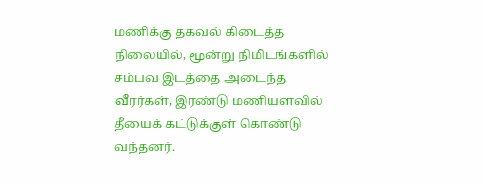மணிக்கு தகவல் கிடைத்த நிலையில், மூன்று நிமிடங்களில் சம்பவ இடத்தை அடைந்த வீரர்கள், இரண்டு மணியளவில் தீயைக் கட்டுக்குள் கொண்டு வந்தனர்.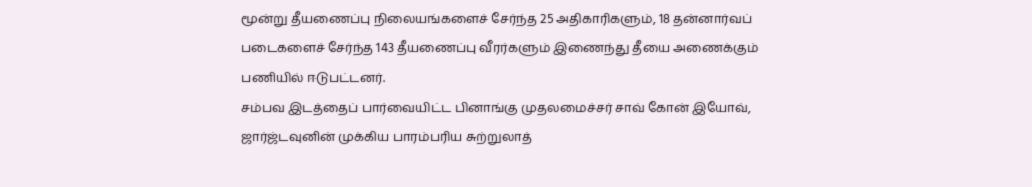மூன்று தீயணைப்பு நிலையங்களைச் சேர்ந்த 25 அதிகாரிகளும், 18 தன்னார்வப் படைகளைச் சேர்ந்த 143 தீயணைப்பு வீரர்களும் இணைந்து தீயை அணைக்கும் பணியில் ஈடுபட்டனர்.
சம்பவ இடத்தைப் பார்வையிட்ட பினாங்கு முதலமைச்சர் சாவ் கோன் இயோவ், ஜார்ஜ்டவுனின் முக்கிய பாரம்பரிய சுற்றுலாத்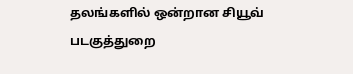தலங்களில் ஒன்றான சியூவ் படகுத்துறை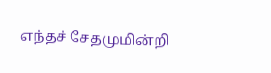எந்தச் சேதமுமின்றி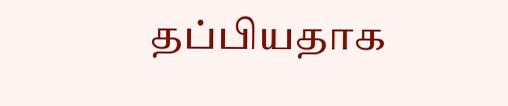தப்பியதாக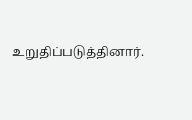உறுதிப்படுத்தினார்.